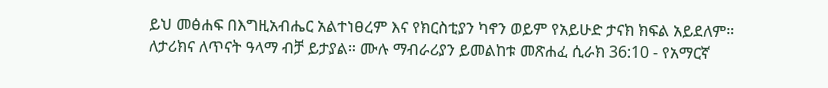ይህ መፅሐፍ በእግዚአብሔር አልተነፀረም እና የክርስቲያን ካኖን ወይም የአይሁድ ታናክ ክፍል አይደለም። ለታሪክና ለጥናት ዓላማ ብቻ ይታያል። ሙሉ ማብራሪያን ይመልከቱ መጽሐፈ ሲራክ 36:10 - የአማርኛ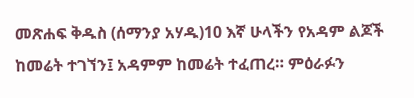መጽሐፍ ቅዱስ (ሰማንያ አሃዱ)10 እኛ ሁላችን የአዳም ልጆች ከመሬት ተገኘን፤ አዳምም ከመሬት ተፈጠረ። ምዕራፉን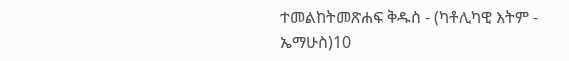ተመልከትመጽሐፍ ቅዱስ - (ካቶሊካዊ እትም - ኤማሁስ)10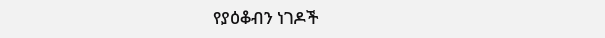የያዕቆብን ነገዶች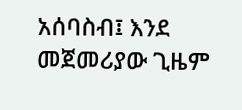አሰባስብ፤ እንደ መጀመሪያው ጊዜም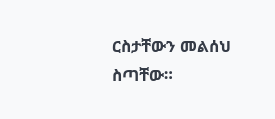ርስታቸውን መልሰህ ስጣቸው።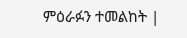ምዕራፉን ተመልከት |